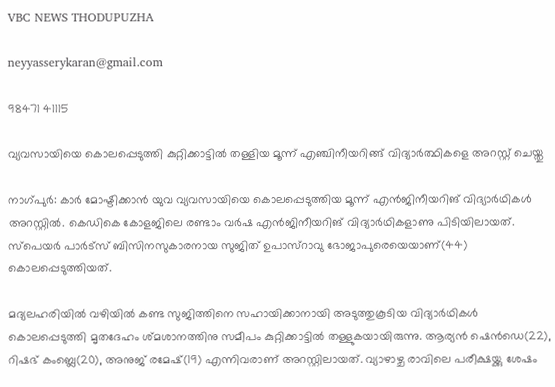VBC NEWS THODUPUZHA

neyyasserykaran@gmail.com

98471 41115

വ്യവസായിയെ കൊലപ്പെടുത്തി കുറ്റിക്കാട്ടിൽ തള്ളിയ മൂന്ന് എഞ്ചിനീയറിങ്ങ് വിദ്യാർത്ഥികളെ അറസ്റ്റ് ചെയ്തു

നാഗ്പുർ: കാർ മോഷ്ടിക്കാൻ യുവ വ്യവസായിയെ കൊലപ്പെടുത്തിയ മൂന്ന് എൻജിനീയറിങ് വിദ്യാർഥികൾ അറസ്റ്റിൽ. കെഡികെ കോളജിലെ രണ്ടാം വർഷ എൻജിനീയറിങ് വിദ്യാർഥികളാണു പിടിയിലായത്. സ്‌പെയർ പാർട്‌സ് ബിസിനസുകാരനായ സുജിത് ഉപാസ്‌റാവു ഭോജാപുരെയെയാണ്(44) കൊലപ്പെടുത്തിയത്.

മദ്യലഹരിയിൽ വഴിയിൽ കണ്ട സുജിത്തിനെ സഹായിക്കാനായി അടുത്തുകൂടിയ വിദ്യാർഥികൾ കൊലപ്പെടുത്തി മൃതദേഹം ശ്മശാനത്തിനു സമീപം കുറ്റിക്കാട്ടിൽ തള്ളുകയായിരുന്നു. ആര്യൻ ഷെൻഡെ(22), റിഷഭ് കംബ്ലെ(20), അനുജ് രമേഷ്(19) എന്നിവരാണ് അറസ്റ്റിലായത്. വ്യാഴാഴ്ച രാവിലെ പരീക്ഷയ്ക്കു ശേഷം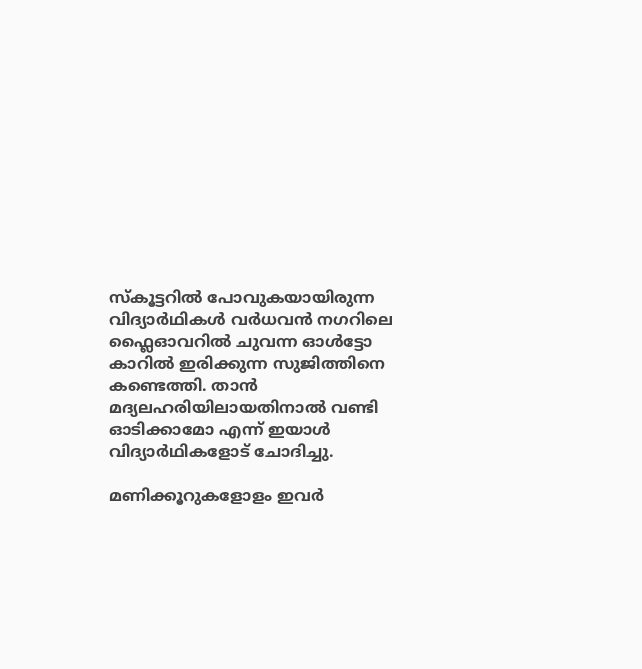സ്കൂട്ടറിൽ പോവുകയായിരുന്ന വിദ്യാർഥികൾ വർധവൻ നഗറിലെ ഫ്ലൈഓവറിൽ ചുവന്ന ഓൾട്ടോ കാറിൽ ഇരിക്കുന്ന സുജിത്തിനെ കണ്ടെത്തി. താൻ മദ്യലഹരിയിലായതിനാൽ വണ്ടി ഓടിക്കാമോ എന്ന് ഇയാൾ വിദ്യാർഥികളോട് ചോദിച്ചു.

മണിക്കൂറുകളോളം ഇവർ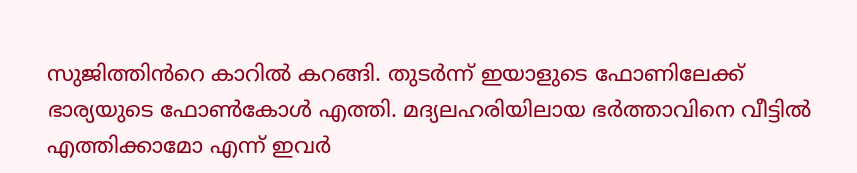സുജിത്തിൻറെ കാറിൽ കറങ്ങി. തുടർന്ന് ഇയാളുടെ ഫോണിലേക്ക് ഭാര്യയുടെ ഫോൺകോൾ എത്തി. മദ്യലഹരിയിലായ ഭർത്താവിനെ വീട്ടിൽ എത്തിക്കാമോ എന്ന് ഇവർ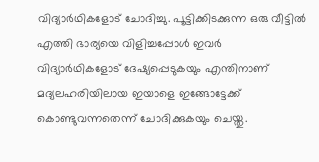വിദ്യാർഥികളോട് ചോദിച്ചു. പൂട്ടിക്കിടക്കുന്ന ഒരു വീട്ടിൽ എത്തി ഭാര്യയെ വിളിച്ചപ്പോൾ ഇവർ വിദ്യാർഥികളോട് ദേഷ്യപ്പെടുകയും എന്തിനാണ് മദ്യലഹരിയിലായ ഇയാളെ ഇങ്ങോട്ടേക്ക് കൊണ്ടുവന്നതെന്ന് ചോദിക്കുകയും ചെയ്തു.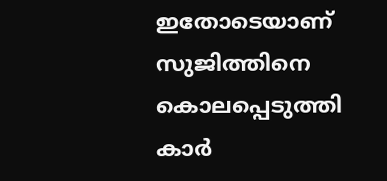ഇതോടെയാണ് സുജിത്തിനെ കൊലപ്പെടുത്തി കാർ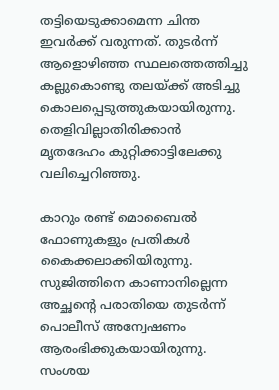തട്ടിയെടുക്കാമെന്ന ചിന്ത ഇവർക്ക് വരുന്നത്. തുടർന്ന് ആളൊഴിഞ്ഞ സ്ഥലത്തെത്തിച്ചു കല്ലുകൊണ്ടു തലയ്ക്ക് അടിച്ചു കൊലപ്പെടുത്തുകയായിരുന്നു. തെളിവില്ലാതിരിക്കാൻ മൃതദേഹം കുറ്റിക്കാട്ടിലേക്കു വലിച്ചെറിഞ്ഞു.

കാറും രണ്ട് മൊബൈൽ ഫോണുകളും പ്രതികൾ കൈക്കലാക്കിയിരുന്നു. സുജിത്തിനെ കാണാനില്ലെന്ന അച്ഛൻ്റെ പരാതിയെ തുടർന്ന് പൊലീസ് അന്വേഷണം ആരംഭിക്കുകയായിരുന്നു. സംശയ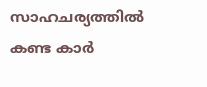സാഹചര്യത്തിൽ കണ്ട കാർ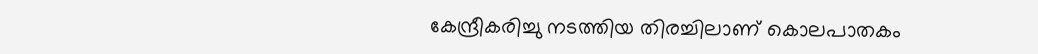കേന്ദ്രീകരിച്ചു നടത്തിയ തിരച്ചിലാണ് കൊലപാതകം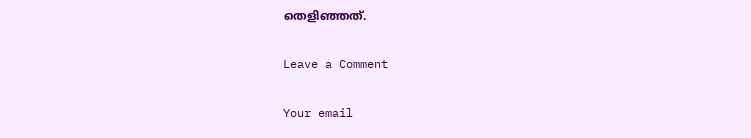തെളിഞ്ഞത്.

Leave a Comment

Your email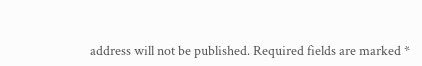address will not be published. Required fields are marked *